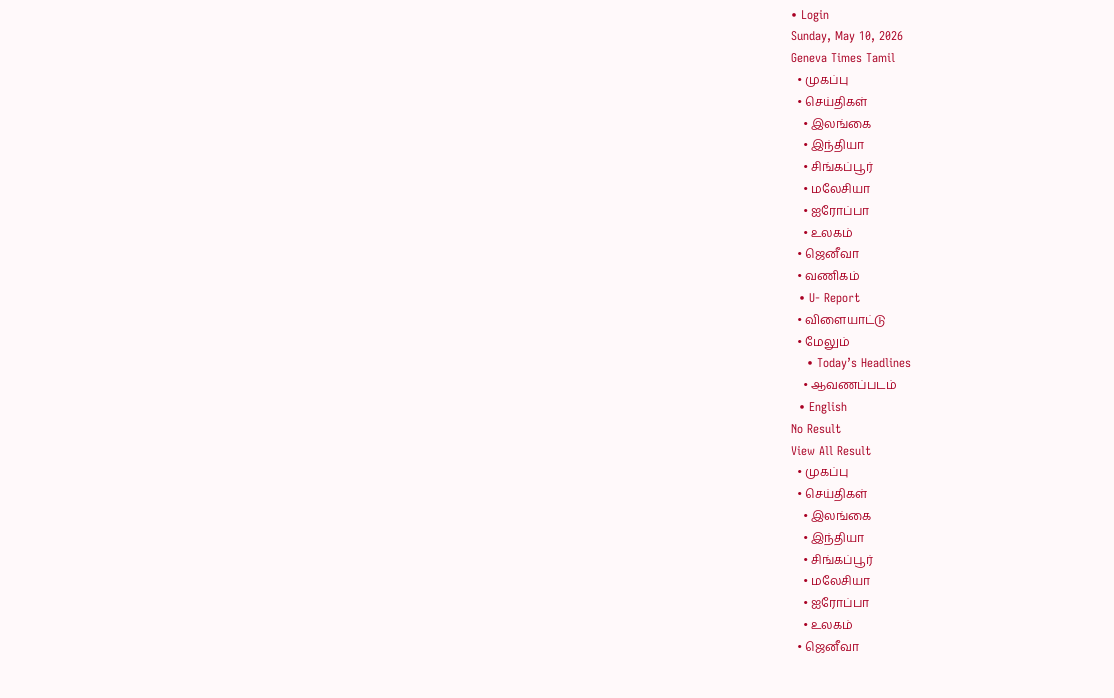• Login
Sunday, May 10, 2026
Geneva Times Tamil
  • முகப்பு
  • செய்திகள்
    • இலங்கை
    • இந்தியா
    • சிங்கப்பூர்
    • மலேசியா
    • ஐரோப்பா
    • உலகம்
  • ஜெனீவா
  • வணிகம்
  • U- Report
  • விளையாட்டு
  • மேலும்
    • Today’s Headlines
    • ஆவணப்படம்
  • English
No Result
View All Result
  • முகப்பு
  • செய்திகள்
    • இலங்கை
    • இந்தியா
    • சிங்கப்பூர்
    • மலேசியா
    • ஐரோப்பா
    • உலகம்
  • ஜெனீவா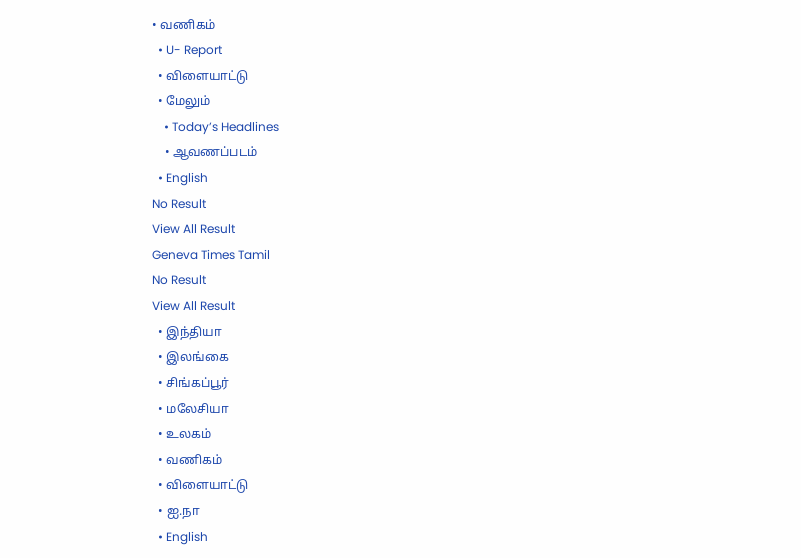• வணிகம்
  • U- Report
  • விளையாட்டு
  • மேலும்
    • Today’s Headlines
    • ஆவணப்படம்
  • English
No Result
View All Result
Geneva Times Tamil
No Result
View All Result
  • இந்தியா
  • இலங்கை
  • சிங்கப்பூர்
  • மலேசியா
  • உலகம்
  • வணிகம்
  • விளையாட்டு
  • ஐ.நா
  • English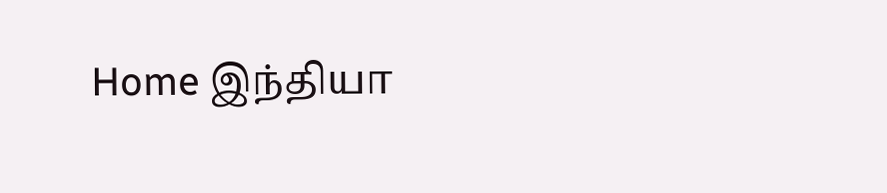Home இந்தியா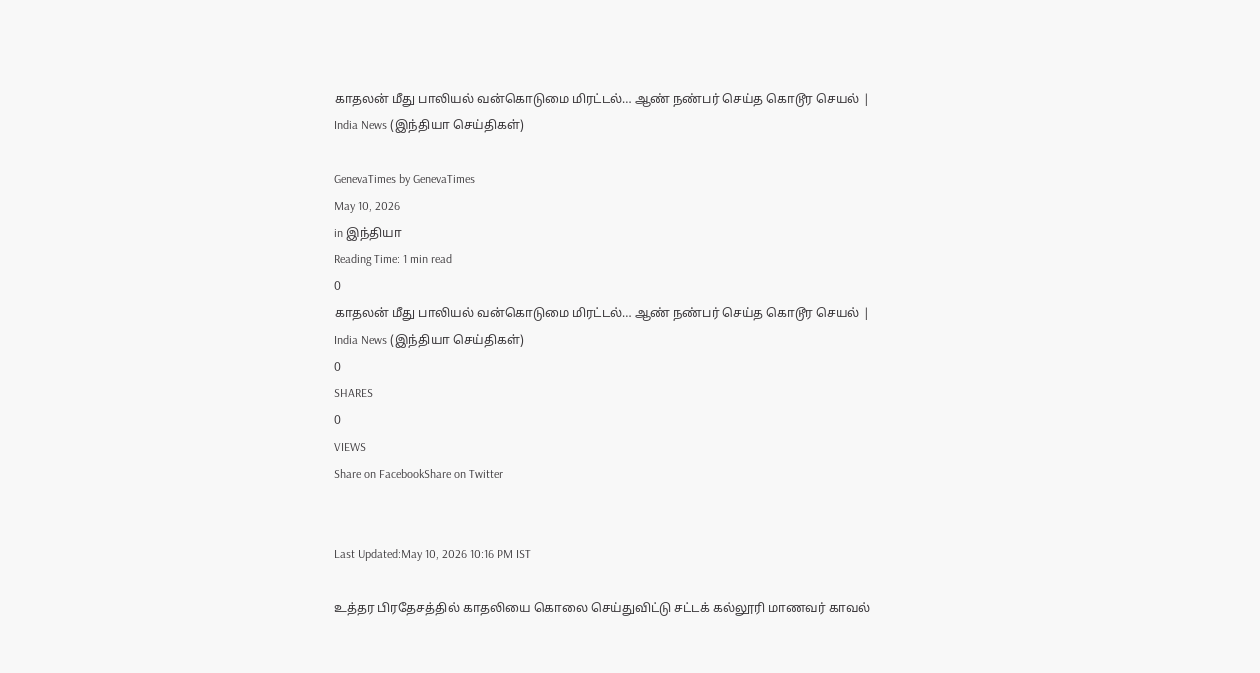காதலன் மீது பாலியல் வன்கொடுமை மிரட்டல்… ஆண் நண்பர் செய்த கொடூர செயல் | India News (இந்தியா செய்திகள்)

GenevaTimes by GenevaTimes
May 10, 2026
in இந்தியா
Reading Time: 1 min read
0
காதலன் மீது பாலியல் வன்கொடுமை மிரட்டல்… ஆண் நண்பர் செய்த கொடூர செயல் | India News (இந்தியா செய்திகள்)
0
SHARES
0
VIEWS
Share on FacebookShare on Twitter


Last Updated:May 10, 2026 10:16 PM IST

உத்தர பிரதேசத்தில் காதலியை கொலை செய்துவிட்டு சட்டக் கல்லூரி மாணவர் காவல்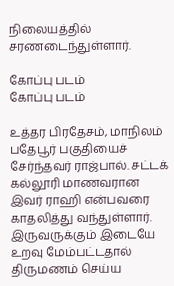நிலையத்தில் சரணடைந்துள்ளார்.

கோப்பு படம்
கோப்பு படம்

உத்தர பிரதேசம், மாநிலம் பதேபூர் பகுதியைச் சேர்ந்தவர் ராஜ்பால். சட்டக் கல்லூரி மாணவரான இவர் ராஹி என்பவரை காதலித்து வந்துள்ளார். இருவருக்கும் இடையே உறவு மேம்பட்டதால் திருமணம் செய்ய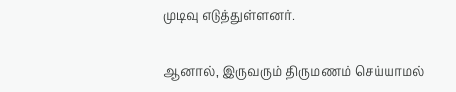முடிவு எடுத்துள்ளனர்.

ஆனால், இருவரும் திருமணம் செய்யாமல்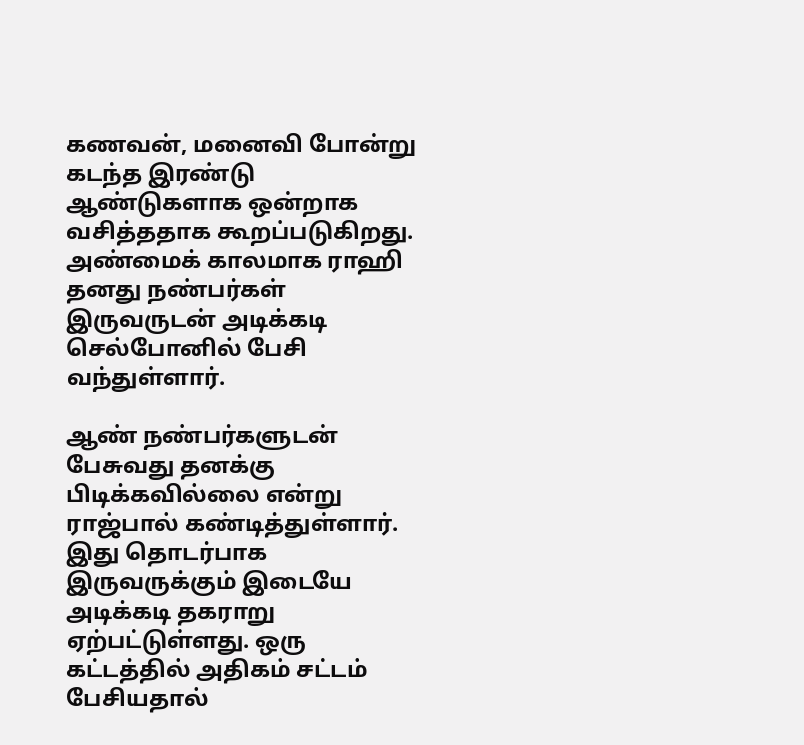கணவன், மனைவி போன்று கடந்த இரண்டு ஆண்டுகளாக ஒன்றாக வசித்ததாக கூறப்படுகிறது. அண்மைக் காலமாக ராஹி தனது நண்பர்கள் இருவருடன் அடிக்கடி செல்போனில் பேசி வந்துள்ளார்.

ஆண் நண்பர்களுடன் பேசுவது தனக்கு பிடிக்கவில்லை என்று ராஜ்பால் கண்டித்துள்ளார். இது தொடர்பாக இருவருக்கும் இடையே அடிக்கடி தகராறு ஏற்பட்டுள்ளது. ஒரு கட்டத்தில் அதிகம் சட்டம் பேசியதால்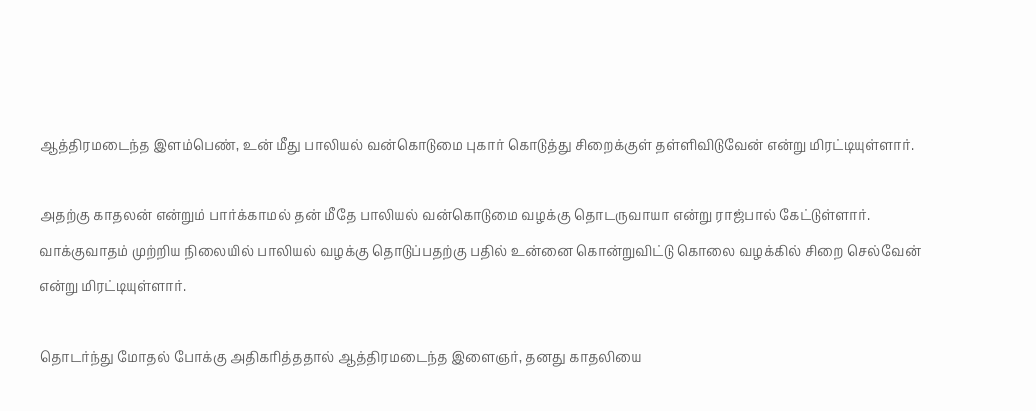ஆத்திரமடைந்த இளம்பெண், உன் மீது பாலியல் வன்கொடுமை புகார் கொடுத்து சிறைக்குள் தள்ளிவிடுவேன் என்று மிரட்டியுள்ளார்.

அதற்கு காதலன் என்றும் பார்க்காமல் தன் மீதே பாலியல் வன்கொடுமை வழக்கு தொடருவாயா என்று ராஜ்பால் கேட்டுள்ளார். வாக்குவாதம் முற்றிய நிலையில் பாலியல் வழக்கு தொடுப்பதற்கு பதில் உன்னை கொன்றுவிட்டு கொலை வழக்கில் சிறை செல்வேன் என்று மிரட்டியுள்ளார்.

தொடர்ந்து மோதல் போக்கு அதிகரித்ததால் ஆத்திரமடைந்த இளைஞர், தனது காதலியை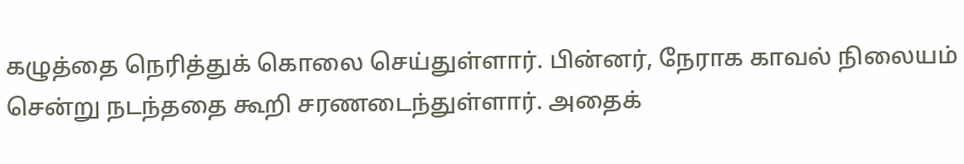கழுத்தை நெரித்துக் கொலை செய்துள்ளார். பின்னர், நேராக காவல் நிலையம் சென்று நடந்ததை கூறி சரணடைந்துள்ளார். அதைக்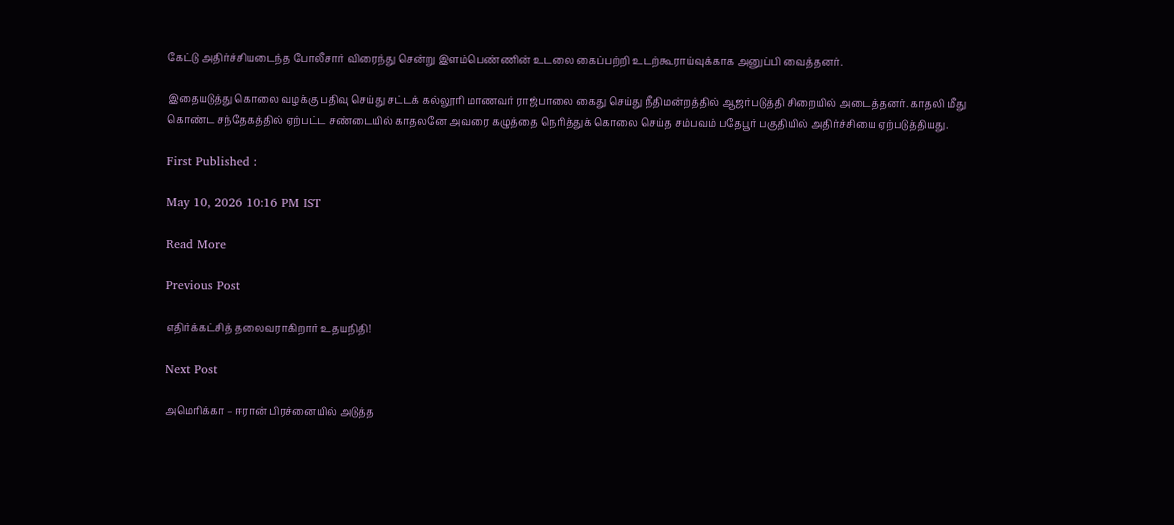கேட்டு அதிர்ச்சியடைந்த போலீசார் விரைந்து சென்று இளம்பெண்ணின் உடலை கைப்பற்றி உடற்கூராய்வுக்காக அனுப்பி வைத்தனர்.

இதையடுத்து கொலை வழக்கு பதிவு செய்து சட்டக் கல்லூரி மாணவர் ராஜ்பாலை கைது செய்து நீதிமன்றத்தில் ஆஜர்படுத்தி சிறையில் அடைத்தனர். காதலி மீது கொண்ட சந்தேகத்தில் ஏற்பட்ட சண்டையில் காதலனே அவரை கழுத்தை நெரித்துக் கொலை செய்த சம்பவம் பதேபூர் பகுதியில் அதிர்ச்சியை ஏற்படுத்தியது.

First Published :

May 10, 2026 10:16 PM IST

Read More

Previous Post

எதிர்க்கட்சித் தலைவராகிறார் உதயநிதி!

Next Post

அமெரிக்கா – ஈரான் பிரச்னையில் அடுத்த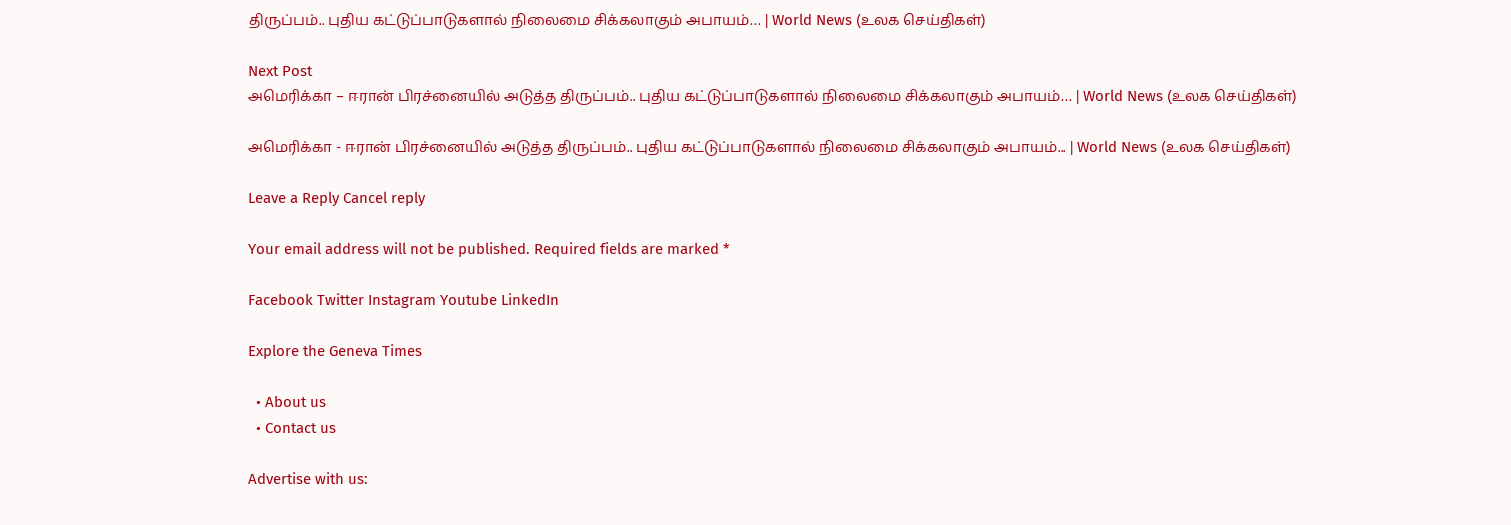திருப்பம்.. புதிய கட்டுப்பாடுகளால் நிலைமை சிக்கலாகும் அபாயம்… | World News (உலக செய்திகள்)

Next Post
அமெரிக்கா – ஈரான் பிரச்னையில் அடுத்த திருப்பம்.. புதிய கட்டுப்பாடுகளால் நிலைமை சிக்கலாகும் அபாயம்… | World News (உலக செய்திகள்)

அமெரிக்கா - ஈரான் பிரச்னையில் அடுத்த திருப்பம்.. புதிய கட்டுப்பாடுகளால் நிலைமை சிக்கலாகும் அபாயம்... | World News (உலக செய்திகள்)

Leave a Reply Cancel reply

Your email address will not be published. Required fields are marked *

Facebook Twitter Instagram Youtube LinkedIn

Explore the Geneva Times

  • About us
  • Contact us

Advertise with us: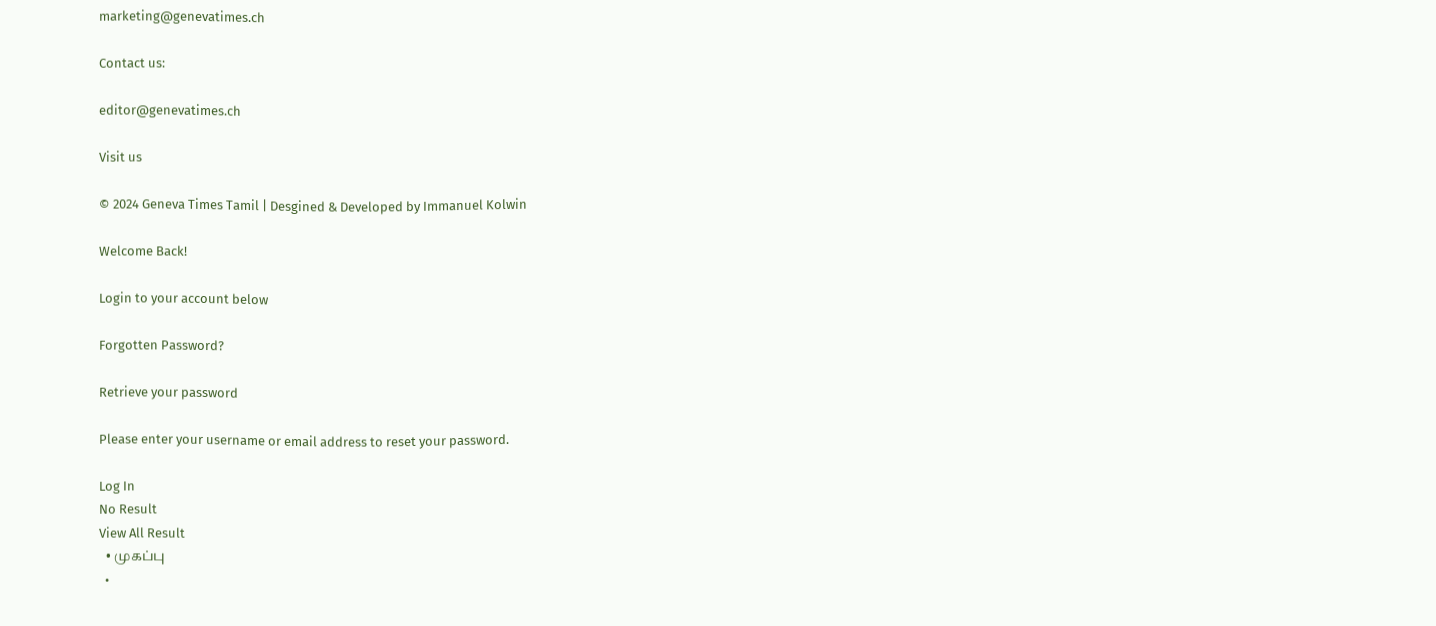marketing@genevatimes.ch

Contact us:

editor@genevatimes.ch

Visit us

© 2024 Geneva Times Tamil | Desgined & Developed by Immanuel Kolwin

Welcome Back!

Login to your account below

Forgotten Password?

Retrieve your password

Please enter your username or email address to reset your password.

Log In
No Result
View All Result
  • முகப்பு
  •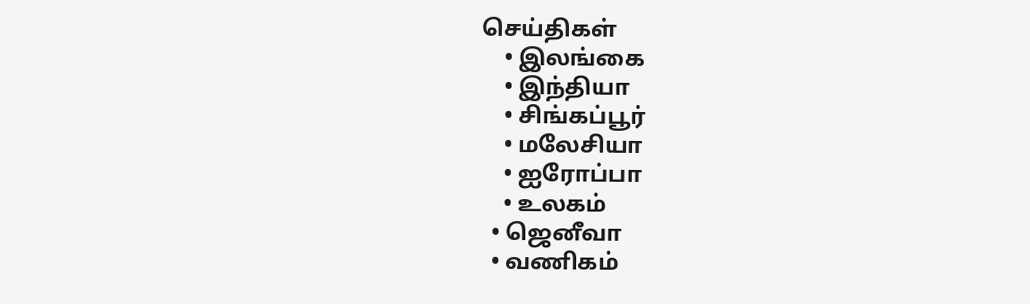செய்திகள்
    • இலங்கை
    • இந்தியா
    • சிங்கப்பூர்
    • மலேசியா
    • ஐரோப்பா
    • உலகம்
  • ஜெனீவா
  • வணிகம்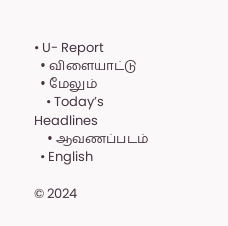• U- Report
  • விளையாட்டு
  • மேலும்
    • Today’s Headlines
    • ஆவணப்படம்
  • English

© 2024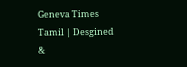Geneva Times Tamil | Desgined &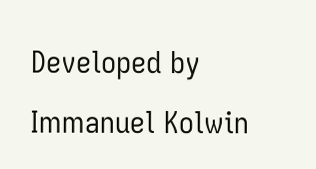Developed by Immanuel Kolwin